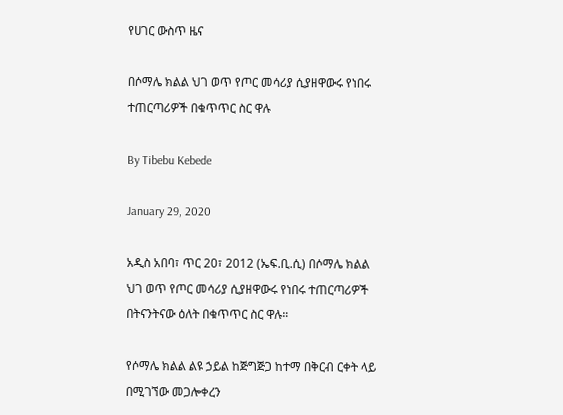የሀገር ውስጥ ዜና

በሶማሌ ክልል ህገ ወጥ የጦር መሳሪያ ሲያዘዋውሩ የነበሩ ተጠርጣሪዎች በቁጥጥር ስር ዋሉ

By Tibebu Kebede

January 29, 2020

አዲስ አበባ፣ ጥር 20፣ 2012 (ኤፍ.ቢ.ሲ) በሶማሌ ክልል ህገ ወጥ የጦር መሳሪያ ሲያዘዋውሩ የነበሩ ተጠርጣሪዎች በትናንትናው ዕለት በቁጥጥር ስር ዋሉ።

የሶማሌ ክልል ልዩ ኃይል ከጅግጅጋ ከተማ በቅርብ ርቀት ላይ በሚገኘው መጋሎቀረን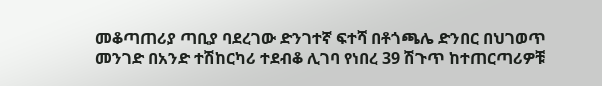መቆጣጠሪያ ጣቢያ ባደረገው ድንገተኛ ፍተሻ በቶጎጫሌ ድንበር በህገወጥ መንገድ በአንድ ተሽከርካሪ ተደብቆ ሊገባ የነበረ 39 ሽጉጥ ከተጠርጣሪዎቹ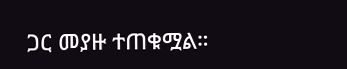ጋር መያዙ ተጠቁሟል።